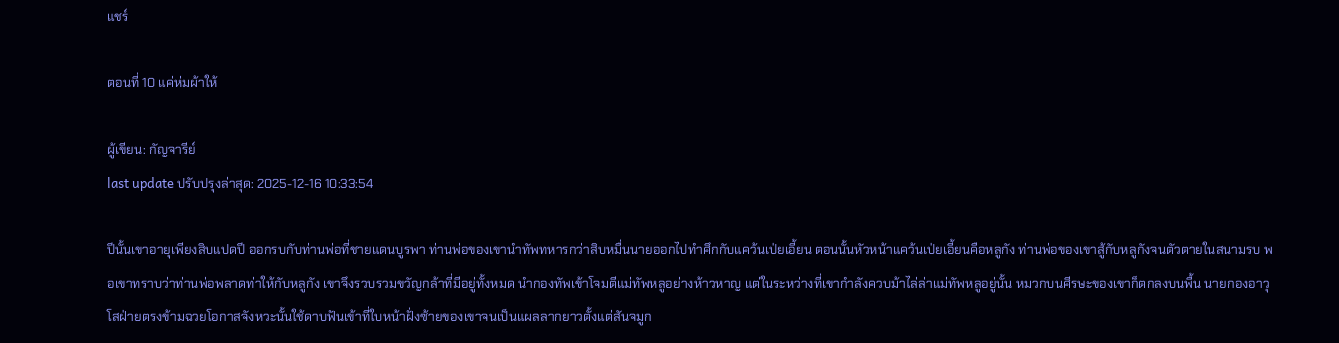แชร์

ตอนที่ 10 แค่ห่มผ้าให้

ผู้เขียน: กัญจารีย์
last update ปรับปรุงล่าสุด: 2025-12-16 10:33:54

ปีนั้นเขาอายุเพียงสิบแปดปี ออกรบกับท่านพ่อที่ชายแดนบูรพา ท่านพ่อของเขานำทัพทหารกว่าสิบหมื่นนายออกไปทำศึกกับแคว้นเป่ยเอี้ยน ตอนนั้นหัวหน้าแคว้นเป่ยเอี้ยนคือหลูกัง ท่านพ่อของเขาสู้กับหลูกังจนตัวตายในสนามรบ พอเขาทราบว่าท่านพ่อพลาดท่าให้กับหลูกัง เขาจึงรวบรวมขวัญกล้าที่มีอยู่ทั้งหมด นำกองทัพเข้าโจมตีแม่ทัพหลูอย่างห้าวหาญ แต่ในระหว่างที่เขากำลังควบม้าไล่ล่าแม่ทัพหลูอยู่นั้น หมวกบนศีรษะของเขาก็ตกลงบนพื้น นายกองอาวุโสฝ่ายตรงข้ามฉวยโอกาสจังหวะนั้นใช้ดาบฟันเข้าที่ใบหน้าฝั่งซ้ายของเขาจนเป็นแผลลากยาวตั้งแต่สันจมูก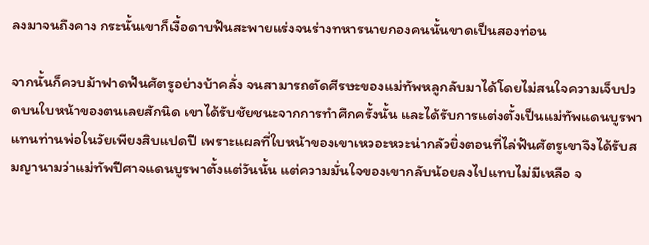ลงมาจนถึงคาง กระนั้นเขาก็เงื้อดาบฟันสะพายแร่งจนร่างทหารนายกองคนนั้นขาดเป็นสองท่อน

จากนั้นก็ควบม้าฟาดฟันศัตรูอย่างบ้าคลั่ง จนสามารถตัดศีรษะของแม่ทัพหลูกลับมาได้โดยไม่สนใจความเจ็บปวดบนใบหน้าของตนเลยสักนิด เขาได้รับชัยชนะจากการทำศึกครั้งนั้น และได้รับการแต่งตั้งเป็นแม่ทัพแดนบูรพาแทนท่านพ่อในวัยเพียงสิบแปดปี เพราะแผลที่ใบหน้าของเขาเหวอะหวะน่ากลัวยิ่งตอนที่ไล่ฟันศัตรูเขาจึงได้รับสมญานามว่าแม่ทัพปีศาจแดนบูรพาตั้งแต่วันนั้น แต่ความมั่นใจของเขากลับน้อยลงไปแทบไม่มีเหลือ จ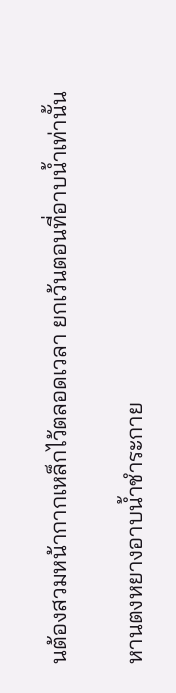นต้องสวมหน้ากากเหล็กไว้ตลอดเวลา ยกเว้นตอนที่อาบน้ำเท่านั้น

หานตงหยางอาบน้ำชำระกาย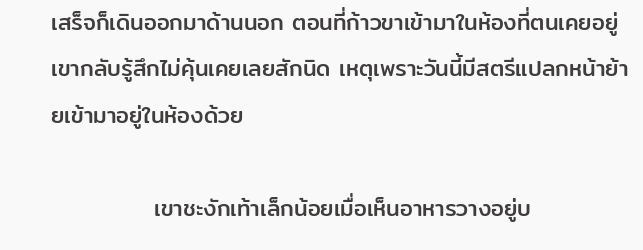เสร็จก็เดินออกมาด้านนอก ตอนที่ก้าวขาเข้ามาในห้องที่ตนเคยอยู่ เขากลับรู้สึกไม่คุ้นเคยเลยสักนิด เหตุเพราะวันนี้มีสตรีแปลกหน้าย้ายเข้ามาอยู่ในห้องด้วย

            เขาชะงักเท้าเล็กน้อยเมื่อเห็นอาหารวางอยู่บ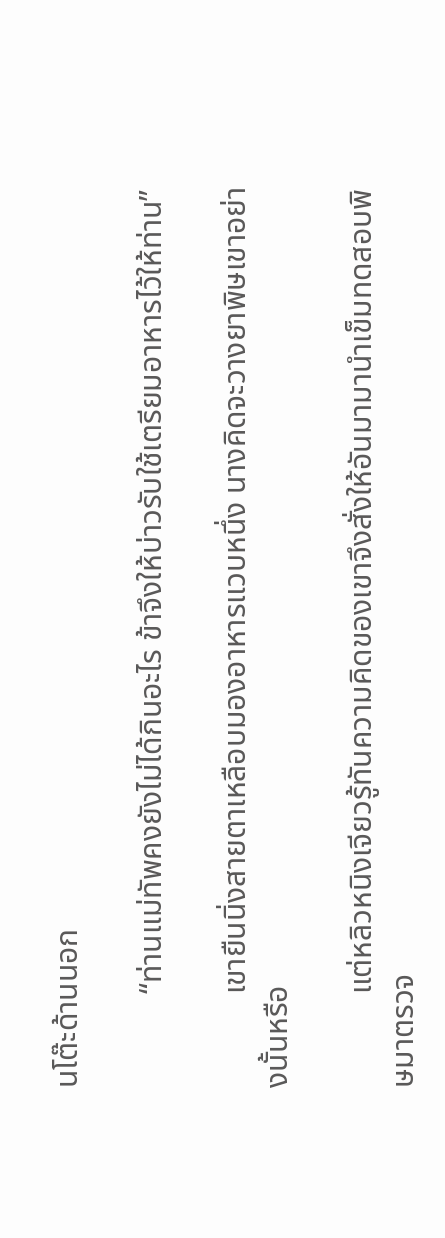นโต๊ะด้านนอก

            “ท่านแม่ทัพคงยังไม่ได้กินอะไร ข้าจึงให้บ่าวรับใช้เตรียมอาหารไว้ให้ท่าน”

            เขายืนนิ่งสายตาเหลือบมองอาหารแวบหนึ่ง นางคิดจะวางยาพิษเขาอย่างนั้นหรือ

            แต่หลิวหนิงเจียวรู้ทันความคิดของเขาจึงสั่งให้อันมามานำเข็มทดสอบพิษมาตรวจ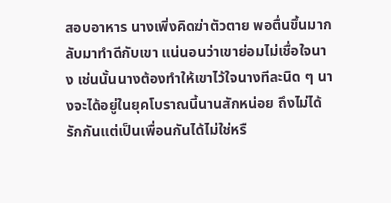สอบอาหาร นางเพิ่งคิดฆ่าตัวตาย พอตื่นขึ้นมากลับมาทำดีกับเขา แน่นอนว่าเขาย่อมไม่เชื่อใจนาง เช่นนั้นนางต้องทำให้เขาไว้ใจนางทีละนิด ๆ นางจะได้อยู่ในยุคโบราณนี้นานสักหน่อย ถึงไม่ได้รักกันแต่เป็นเพื่อนกันได้ไม่ใช่หรื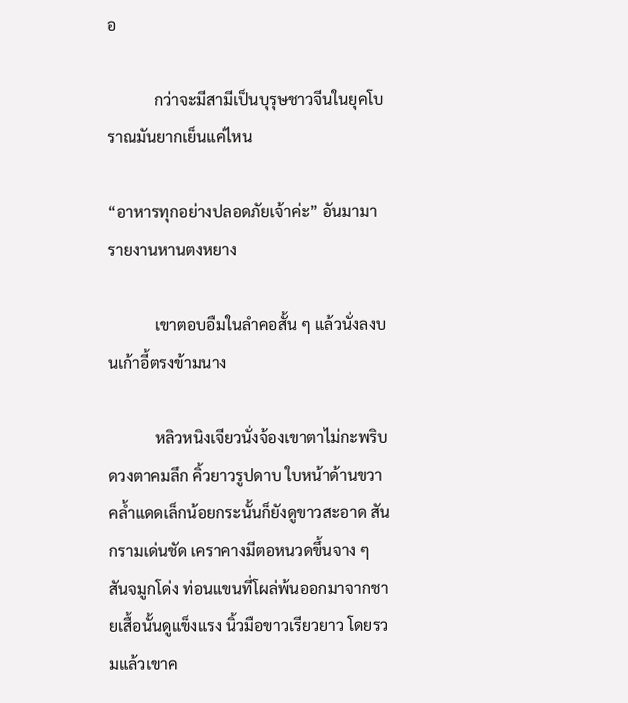อ

            กว่าจะมีสามีเป็นบุรุษชาวจีนในยุคโบราณมันยากเย็นแค่ไหน

“อาหารทุกอย่างปลอดภัยเจ้าค่ะ” อันมามารายงานหานตงหยาง

            เขาตอบอืมในลำคอสั้น ๆ แล้วนั่งลงบนเก้าอี้ตรงข้ามนาง

            หลิวหนิงเจียวนั่งจ้องเขาตาไม่กะพริบ ดวงตาคมลึก คิ้วยาวรูปดาบ ใบหน้าด้านขวาคล้ำแดดเล็กน้อยกระนั้นก็ยังดูขาวสะอาด สันกรามเด่นชัด เคราคางมีตอหนวดขึ้นจาง ๆ สันจมูกโด่ง ท่อนแขนที่โผล่พ้นออกมาจากชายเสื้อนั้นดูแข็งแรง นิ้วมือขาวเรียวยาว โดยรวมแล้วเขาค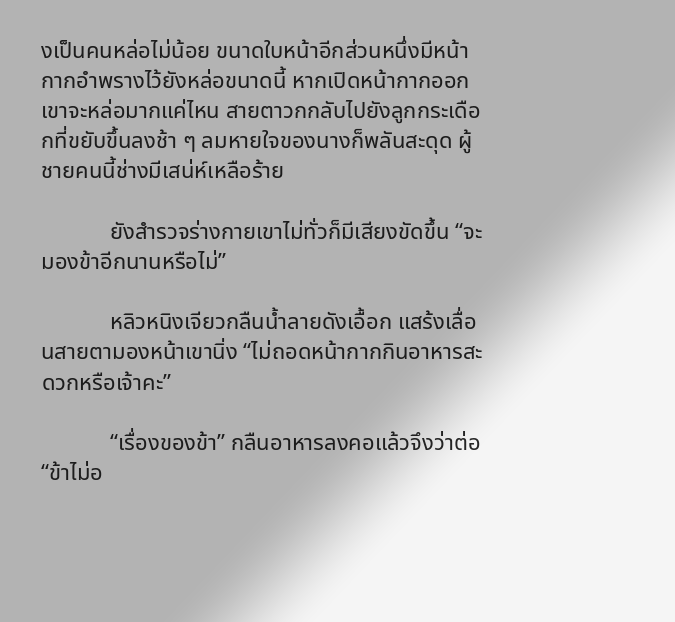งเป็นคนหล่อไม่น้อย ขนาดใบหน้าอีกส่วนหนึ่งมีหน้ากากอำพรางไว้ยังหล่อขนาดนี้ หากเปิดหน้ากากออกเขาจะหล่อมากแค่ไหน สายตาวกกลับไปยังลูกกระเดือกที่ขยับขึ้นลงช้า ๆ ลมหายใจของนางก็พลันสะดุด ผู้ชายคนนี้ช่างมีเสน่ห์เหลือร้าย

            ยังสำรวจร่างกายเขาไม่ทั่วก็มีเสียงขัดขึ้น “จะมองข้าอีกนานหรือไม่”

            หลิวหนิงเจียวกลืนน้ำลายดังเอื้อก แสร้งเลื่อนสายตามองหน้าเขานิ่ง “ไม่ถอดหน้ากากกินอาหารสะดวกหรือเจ้าคะ”

            “เรื่องของข้า” กลืนอาหารลงคอแล้วจึงว่าต่อ “ข้าไม่อ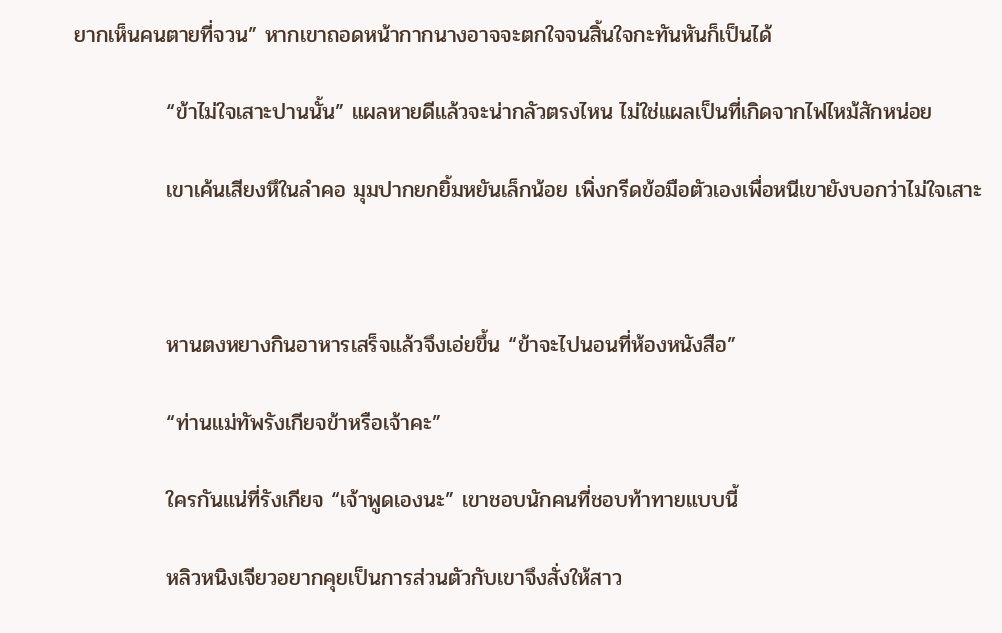ยากเห็นคนตายที่จวน” หากเขาถอดหน้ากากนางอาจจะตกใจจนสิ้นใจกะทันหันก็เป็นได้

            “ข้าไม่ใจเสาะปานนั้น” แผลหายดีแล้วจะน่ากลัวตรงไหน ไม่ใช่แผลเป็นที่เกิดจากไฟไหม้สักหน่อย

            เขาเค้นเสียงหึในลำคอ มุมปากยกยิ้มหยันเล็กน้อย เพิ่งกรีดข้อมือตัวเองเพื่อหนีเขายังบอกว่าไม่ใจเสาะ



            หานตงหยางกินอาหารเสร็จแล้วจึงเอ่ยขึ้น “ข้าจะไปนอนที่ห้องหนังสือ”

            “ท่านแม่ทัพรังเกียจข้าหรือเจ้าคะ”

            ใครกันแน่ที่รังเกียจ “เจ้าพูดเองนะ” เขาชอบนักคนที่ชอบท้าทายแบบนี้

            หลิวหนิงเจียวอยากคุยเป็นการส่วนตัวกับเขาจึงสั่งให้สาว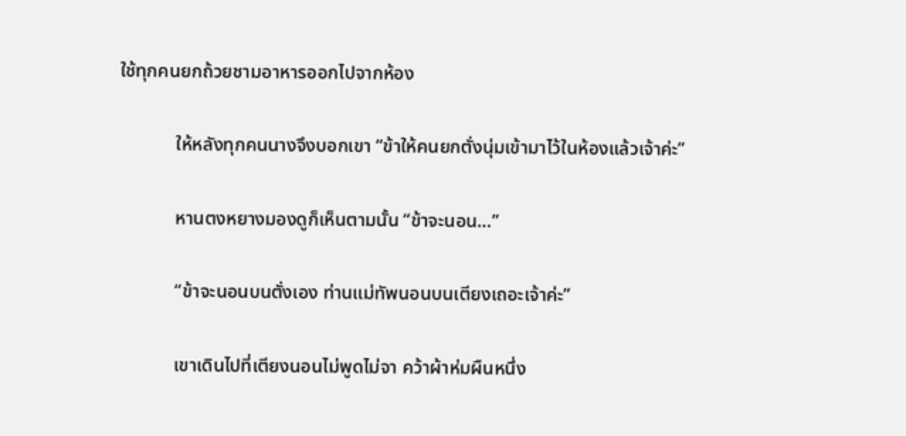ใช้ทุกคนยกถ้วยชามอาหารออกไปจากห้อง

            ให้หลังทุกคนนางจึงบอกเขา “ข้าให้คนยกตั่งนุ่มเข้ามาไว้ในห้องแล้วเจ้าค่ะ”

            หานตงหยางมองดูก็เห็นตามนั้น “ข้าจะนอน…”

            “ข้าจะนอนบนตั่งเอง ท่านแม่ทัพนอนบนเตียงเถอะเจ้าค่ะ”

            เขาเดินไปที่เตียงนอนไม่พูดไม่จา คว้าผ้าห่มผืนหนึ่ง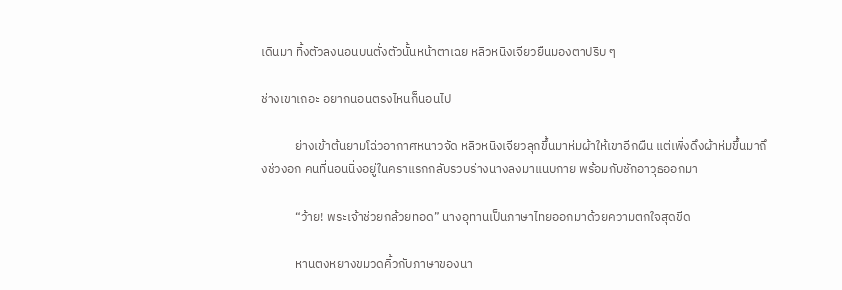เดินมา ทิ้งตัวลงนอนบนตั่งตัวนั้นหน้าตาเฉย หลิวหนิงเจียวยืนมองตาปริบ ๆ

ช่างเขาเถอะ อยากนอนตรงไหนก็นอนไป

            ย่างเข้าต้นยามโฉ่วอากาศหนาวจัด หลิวหนิงเจียวลุกขึ้นมาห่มผ้าให้เขาอีกผืน แต่เพิ่งดึงผ้าห่มขึ้นมาถึงช่วงอก คนที่นอนนิ่งอยู่ในคราแรกกลับรวบร่างนางลงมาแนบกาย พร้อมกับชักอาวุธออกมา

            “ว้าย! พระเจ้าช่วยกล้วยทอด” นางอุทานเป็นภาษาไทยออกมาด้วยความตกใจสุดขีด

            หานตงหยางขมวดคิ้วกับภาษาของนา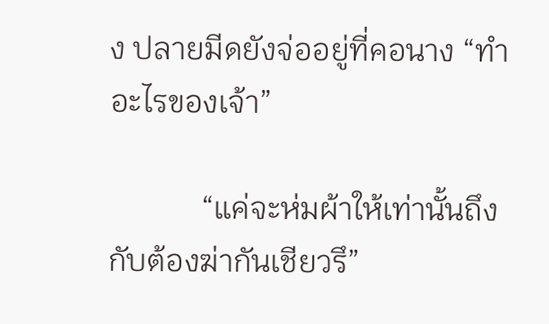ง ปลายมีดยังจ่ออยู่ที่คอนาง “ทำอะไรของเจ้า”

            “แค่จะห่มผ้าให้เท่านั้นถึงกับต้องฆ่ากันเชียวรึ”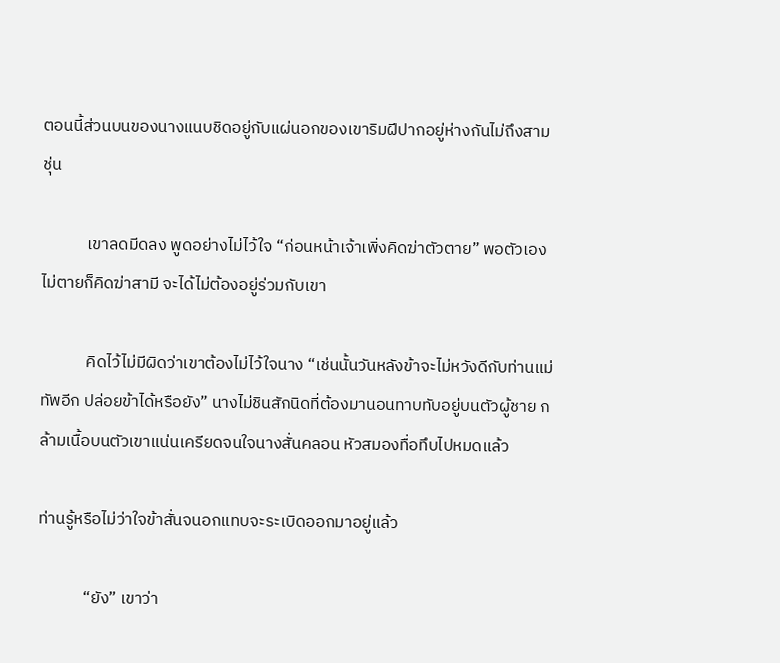ตอนนี้ส่วนบนของนางแนบชิดอยู่กับแผ่นอกของเขาริมฝีปากอยู่ห่างกันไม่ถึงสามชุ่น

            เขาลดมีดลง พูดอย่างไม่ไว้ใจ “ก่อนหน้าเจ้าเพิ่งคิดฆ่าตัวตาย” พอตัวเองไม่ตายก็คิดฆ่าสามี จะได้ไม่ต้องอยู่ร่วมกับเขา

            คิดไว้ไม่มีผิดว่าเขาต้องไม่ไว้ใจนาง “เช่นนั้นวันหลังข้าจะไม่หวังดีกับท่านแม่ทัพอีก ปล่อยข้าได้หรือยัง” นางไม่ชินสักนิดที่ต้องมานอนทาบทับอยู่บนตัวผู้ชาย กล้ามเนื้อบนตัวเขาแน่นเครียดจนใจนางสั่นคลอน หัวสมองทื่อทึบไปหมดแล้ว

ท่านรู้หรือไม่ว่าใจข้าสั่นจนอกแทบจะระเบิดออกมาอยู่แล้ว

            “ยัง” เขาว่า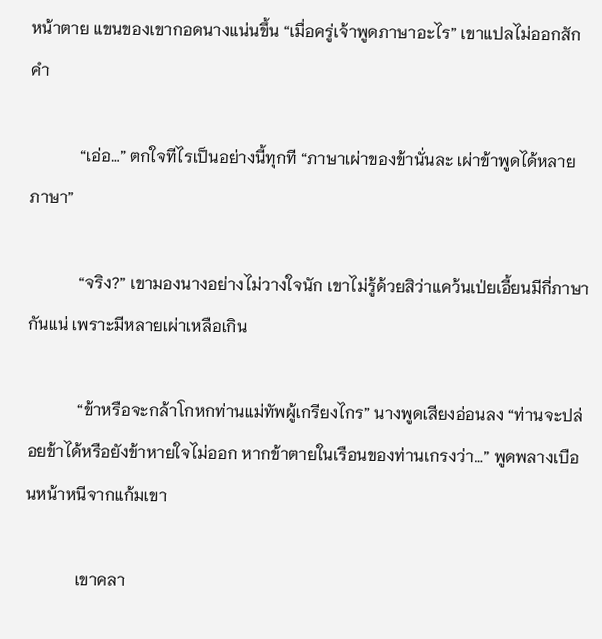หน้าตาย แขนของเขากอดนางแน่นขึ้น “เมื่อครู่เจ้าพูดภาษาอะไร” เขาแปลไม่ออกสักคำ

            “เอ่อ…” ตกใจทีไรเป็นอย่างนี้ทุกที “ภาษาเผ่าของข้านั่นละ เผ่าข้าพูดได้หลายภาษา”

            “จริง?” เขามองนางอย่างไม่วางใจนัก เขาไม่รู้ด้วยสิว่าแคว้นเป่ยเอี้ยนมีกี่ภาษากันแน่ เพราะมีหลายเผ่าเหลือเกิน

            “ข้าหรือจะกล้าโกหกท่านแม่ทัพผู้เกรียงไกร” นางพูดเสียงอ่อนลง “ท่านจะปล่อยข้าได้หรือยังข้าหายใจไม่ออก หากข้าตายในเรือนของท่านเกรงว่า…” พูดพลางเบือนหน้าหนีจากแก้มเขา

            เขาคลา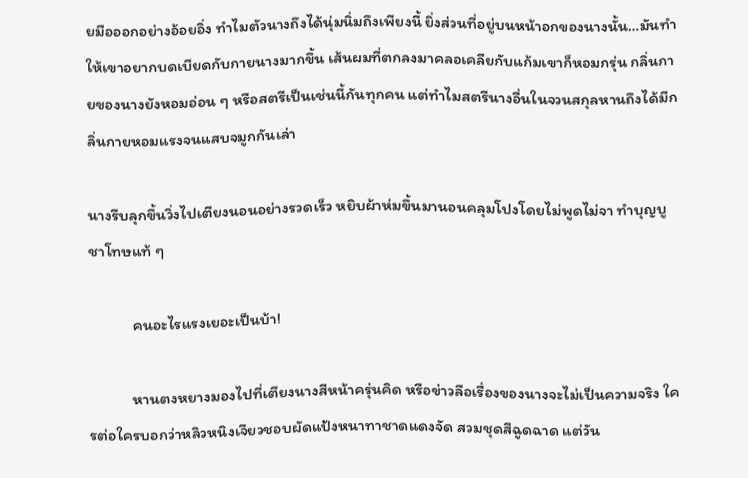ยมือออกอย่างอ้อยอิ่ง ทำไมตัวนางถึงได้นุ่มนิ่มถึงเพียงนี้ ยิ่งส่วนที่อยู่บนหน้าอกของนางนั้น…มันทำให้เขาอยากบดเบียดกับกายนางมากขึ้น เส้นผมที่ตกลงมาคลอเคลียกับแก้มเขาก็หอมกรุ่น กลิ่นกายของนางยังหอมอ่อน ๆ หรือสตรีเป็นเช่นนี้กันทุกคน แต่ทำไมสตรีนางอื่นในจวนสกุลหานถึงได้มีกลิ่นกายหอมแรงจนแสบจมูกกันเล่า

นางรีบลุกขึ้นวิ่งไปเตียงนอนอย่างรวดเร็ว หยิบผ้าห่มขึ้นมานอนคลุมโปงโดยไม่พูดไม่จา ทำบุญบูชาโทษแท้ ๆ

            คนอะไรแรงเยอะเป็นบ้า!

            หานตงหยางมองไปที่เตียงนางสีหน้าครุ่นคิด หรือข่าวลือเรื่องของนางจะไม่เป็นความจริง ใครต่อใครบอกว่าหลิวหนิงเจียวชอบผัดแป้งหนาทาชาดแดงจัด สวมชุดสีฉูดฉาด แต่วัน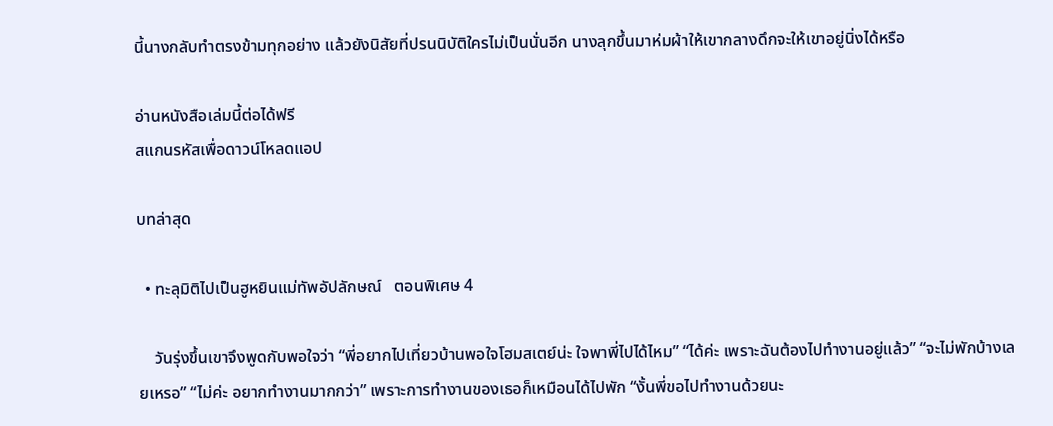นี้นางกลับทำตรงข้ามทุกอย่าง แล้วยังนิสัยที่ปรนนิบัติใครไม่เป็นนั่นอีก นางลุกขึ้นมาห่มผ้าให้เขากลางดึกจะให้เขาอยู่นิ่งได้หรือ

อ่านหนังสือเล่มนี้ต่อได้ฟรี
สแกนรหัสเพื่อดาวน์โหลดแอป

บทล่าสุด

  • ทะลุมิติไปเป็นฮูหยินแม่ทัพอัปลักษณ์   ตอนพิเศษ 4

    วันรุ่งขึ้นเขาจึงพูดกับพอใจว่า “พี่อยากไปเที่ยวบ้านพอใจโฮมสเตย์น่ะ ใจพาพี่ไปได้ไหม” “ได้ค่ะ เพราะฉันต้องไปทำงานอยู่แล้ว” “จะไม่พักบ้างเลยเหรอ” “ไม่ค่ะ อยากทำงานมากกว่า” เพราะการทำงานของเธอก็เหมือนได้ไปพัก “งั้นพี่ขอไปทำงานด้วยนะ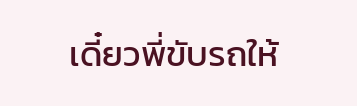เดี๋ยวพี่ขับรถให้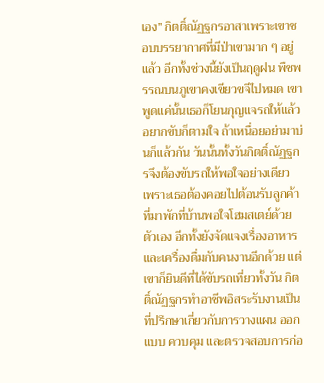เอง” กิตติ์ณัฏฐกรอาสาเพราะเขาชอบบรรยากาศที่มีป่าเขามาก ๆ อยู่แล้ว อีกทั้งช่วงนี้ยังเป็นฤดูฝน พืชพรรณบนภูเขาคงเขียวขจีไปหมด เขาพูดแค่นั้นเธอก็โยนกุญแจรถให้แล้ว อยากขับก็ตามใจ ถ้าเหนื่อยอย่ามาบ่นก็แล้วกัน วันนั้นทั้งวันกิตติ์ณัฏฐกรจึงต้องขับรถให้พอใจอย่างเดียว เพราะเธอต้องคอยไปต้อนรับลูกค้าที่มาพักที่บ้านพอใจโฮมสเตย์ด้วยตัวเอง อีกทั้งยังจัดแจงเรื่องอาหารและเครื่องดื่มกับคนงานอีกด้วย แต่เขาก็ยินดีที่ได้ขับรถเที่ยวทั้งวัน กิตติ์ณัฏฐกรทำอาชีพอิสระรับงานเป็นที่ปรึกษาเกี่ยวกับการวางแผน ออกแบบ ควบคุม และตรวจสอบการก่อ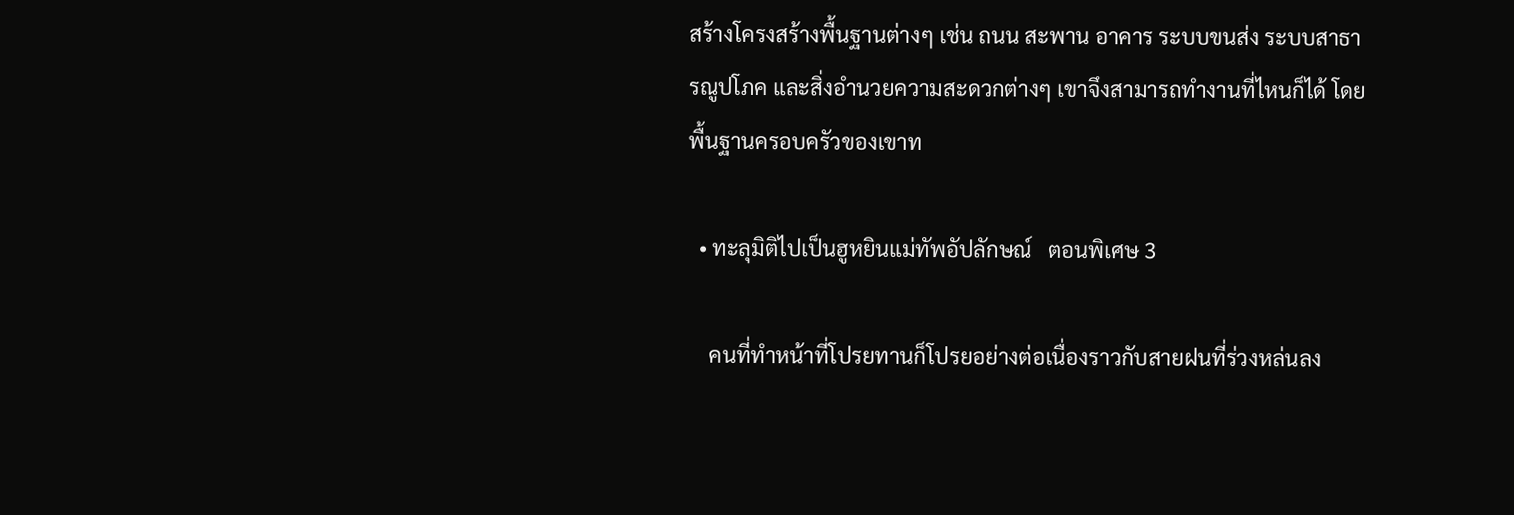สร้างโครงสร้างพื้นฐานต่างๆ เช่น ถนน สะพาน อาคาร ระบบขนส่ง ระบบสาธารณูปโภค และสิ่งอำนวยความสะดวกต่างๆ เขาจึงสามารถทำงานที่ไหนก็ได้ โดยพื้นฐานครอบครัวของเขาท

  • ทะลุมิติไปเป็นฮูหยินแม่ทัพอัปลักษณ์   ตอนพิเศษ 3

    คนที่ทำหน้าที่โปรยทานก็โปรยอย่างต่อเนื่องราวกับสายฝนที่ร่วงหล่นลง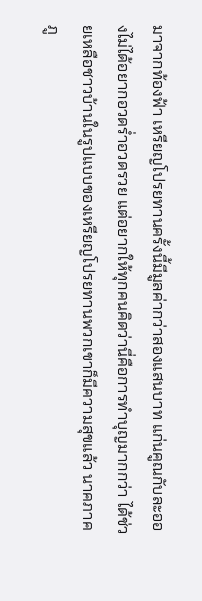มาจากท้องฟ้า เหรียญโปรยทานครั้งนี้มีมูลค่ากว่าสองแสนบาท แก่นคูณกับละอองไม่ได้อยากอวดร่ำอวดรวย แต่อยากให้ทุกคนคิดว่านี่คือการทำบุญมากกว่า ได้ช่วยเหลือชาวบ้านในรูปแบบของเหรียญโปรยทานพวกเขาก็มีความสุขแล้ว นาคภาคภู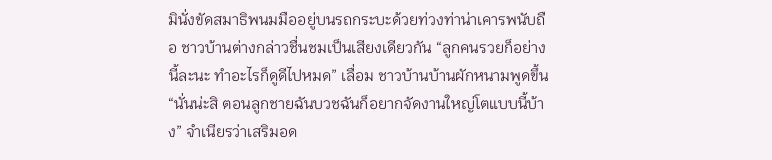มินั่งขัดสมาธิพนมมืออยู่บนรถกระบะด้วยท่วงท่าน่าเคารพนับถือ ชาวบ้านต่างกล่าวชื่นชมเป็นเสียงเดียวกัน “ลูกคนรวยก็อย่างนี้ละนะ ทำอะไรก็ดูดีไปหมด” เลื่อม ชาวบ้านบ้านผักหนามพูดขึ้น “นั่นน่ะสิ ตอนลูกชายฉันบวชฉันก็อยากจัดงานใหญ่โตแบบนี้บ้าง” จำเนียรว่าเสริมอด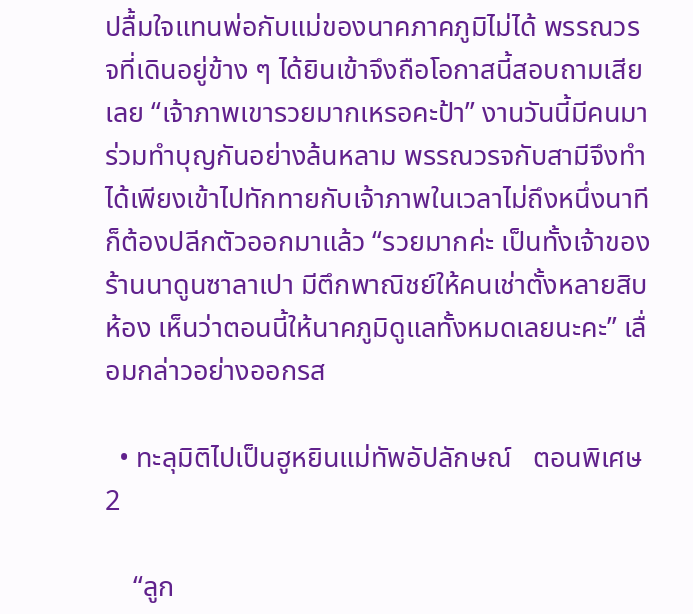ปลื้มใจแทนพ่อกับแม่ของนาคภาคภูมิไม่ได้ พรรณวรจที่เดินอยู่ข้าง ๆ ได้ยินเข้าจึงถือโอกาสนี้สอบถามเสียเลย “เจ้าภาพเขารวยมากเหรอคะป้า” งานวันนี้มีคนมาร่วมทำบุญกันอย่างล้นหลาม พรรณวรจกับสามีจึงทำได้เพียงเข้าไปทักทายกับเจ้าภาพในเวลาไม่ถึงหนึ่งนาทีก็ต้องปลีกตัวออกมาแล้ว “รวยมากค่ะ เป็นทั้งเจ้าของร้านนาดูนซาลาเปา มีตึกพาณิชย์ให้คนเช่าตั้งหลายสิบห้อง เห็นว่าตอนนี้ให้นาคภูมิดูแลทั้งหมดเลยนะคะ” เลื่อมกล่าวอย่างออกรส

  • ทะลุมิติไปเป็นฮูหยินแม่ทัพอัปลักษณ์   ตอนพิเศษ 2

    “ลูก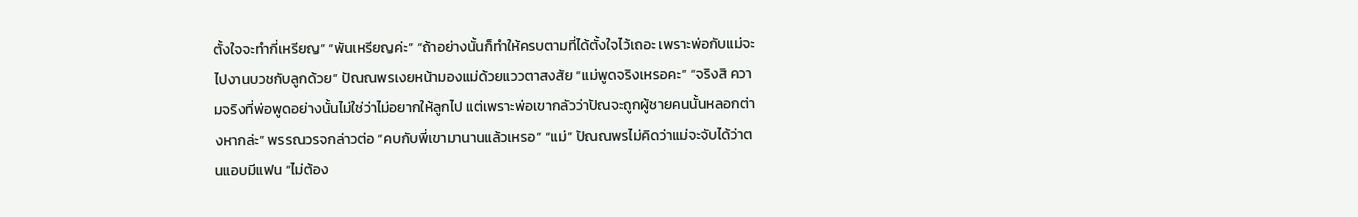ตั้งใจจะทำกี่เหรียญ” “พันเหรียญค่ะ” “ถ้าอย่างนั้นก็ทำให้ครบตามที่ได้ตั้งใจไว้เถอะ เพราะพ่อกับแม่จะไปงานบวชกับลูกด้วย” ปัณณพรเงยหน้ามองแม่ด้วยแววตาสงสัย “แม่พูดจริงเหรอคะ” “จริงสิ ความจริงที่พ่อพูดอย่างนั้นไม่ใช่ว่าไม่อยากให้ลูกไป แต่เพราะพ่อเขากลัวว่าปัณจะถูกผู้ชายคนนั้นหลอกต่างหากล่ะ” พรรณวรจกล่าวต่อ “คบกับพี่เขามานานแล้วเหรอ” “แม่” ปัณณพรไม่คิดว่าแม่จะจับได้ว่าตนแอบมีแฟน “ไม่ต้อง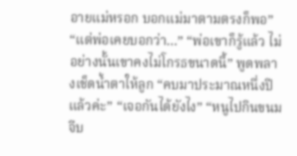อายแม่หรอก บอกแม่มาตามตรงก็พอ” “แต่พ่อเคยบอกว่า…” “พ่อเขาก็รู้แล้ว ไม่อย่างนั้นเขาคงไม่โกรธขนาดนี้” พูดพลางเช็ดน้ำตาให้ลูก “คบมาประมาณหนึ่งปีแล้วค่ะ” “เจอกันได้ยังไง” “หนูไปกินขนมจีบ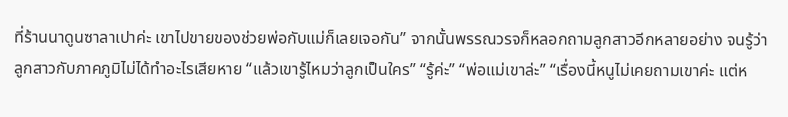ที่ร้านนาดูนซาลาเปาค่ะ เขาไปขายของช่วยพ่อกับแม่ก็เลยเจอกัน” จากนั้นพรรณวรจก็หลอกถามลูกสาวอีกหลายอย่าง จนรู้ว่าลูกสาวกับภาคภูมิไม่ได้ทำอะไรเสียหาย “แล้วเขารู้ไหมว่าลูกเป็นใคร” “รู้ค่ะ” “พ่อแม่เขาล่ะ” “เรื่องนี้หนูไม่เคยถามเขาค่ะ แต่ห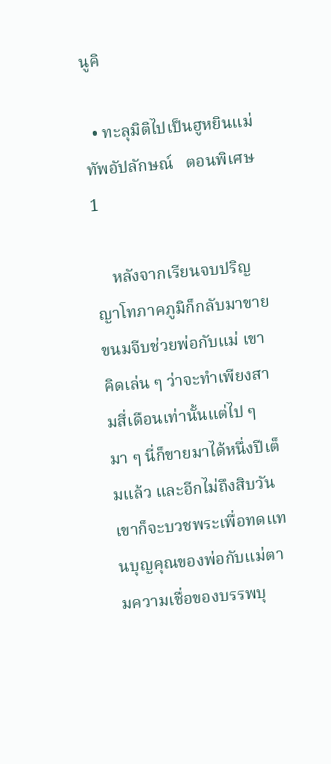นูคิ

  • ทะลุมิติไปเป็นฮูหยินแม่ทัพอัปลักษณ์   ตอนพิเศษ 1

    หลังจากเรียนจบปริญญาโทภาคภูมิก็กลับมาขายขนมจีบช่วยพ่อกับแม่ เขาคิดเล่น ๆ ว่าจะทำเพียงสามสี่เดือนเท่านั้นแต่ไป ๆ มา ๆ นี่ก็ขายมาได้หนึ่งปีเต็มแล้ว และอีกไม่ถึงสิบวันเขาก็จะบวชพระเพื่อทดแทนบุญคุณของพ่อกับแม่ตามความเชื่อของบรรพบุ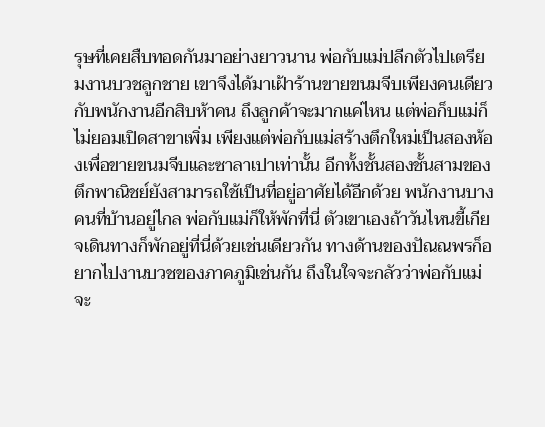รุษที่เคยสืบทอดกันมาอย่างยาวนาน พ่อกับแม่ปลีกตัวไปเตรียมงานบวชลูกชาย เขาจึงได้มาเฝ้าร้านขายขนมจีบเพียงคนเดียว กับพนักงานอีกสิบห้าคน ถึงลูกค้าจะมากแค่ไหน แต่พ่อก็บแม่ก็ไม่ยอมเปิดสาขาเพิ่ม เพียงแต่พ่อกับแม่สร้างตึกใหม่เป็นสองห้องเพื่อขายขนมจีบและซาลาเปาเท่านั้น อีกทั้งชั้นสองชั้นสามของตึกพาณิชย์ยังสามารถใช้เป็นที่อยู่อาศัยได้อีกด้วย พนักงานบางคนที่บ้านอยู่ไกล พ่อกับแม่ก็ให้พักที่นี่ ตัวเขาเองถ้าวันไหนขี้เกียจเดินทางก็พักอยู่ที่นี่ด้วยเช่นเดียวกัน ทางด้านของปัณณพรก็อยากไปงานบวชของภาคภูมิเช่นกัน ถึงในใจจะกลัวว่าพ่อกับแม่จะ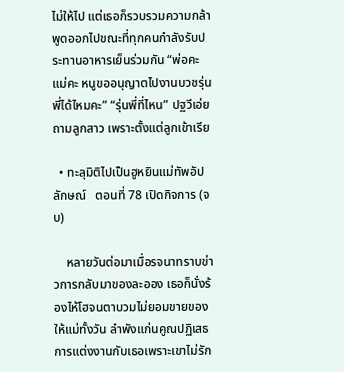ไม่ให้ไป แต่เธอก็รวบรวมความกล้าพูดออกไปขณะที่ทุกคนกำลังรับประทานอาหารเย็นร่วมกัน “พ่อคะ แม่คะ หนูขออนุญาตไปงานบวชรุ่นพี่ได้ไหมคะ” “รุ่นพี่ที่ไหน” ปฐวีเอ่ยถามลูกสาว เพราะตั้งแต่ลูกเข้าเรีย

  • ทะลุมิติไปเป็นฮูหยินแม่ทัพอัปลักษณ์   ตอนที่ 78 เปิดกิจการ (จบ)

    หลายวันต่อมาเมื่อรจนาทราบข่าวการกลับมาของละออง เธอก็นั่งร้องไห้โฮจนตาบวมไม่ยอมขายของให้แม่ทั้งวัน ลำพังแก่นคูณปฏิเสธการแต่งงานกับเธอเพราะเขาไม่รัก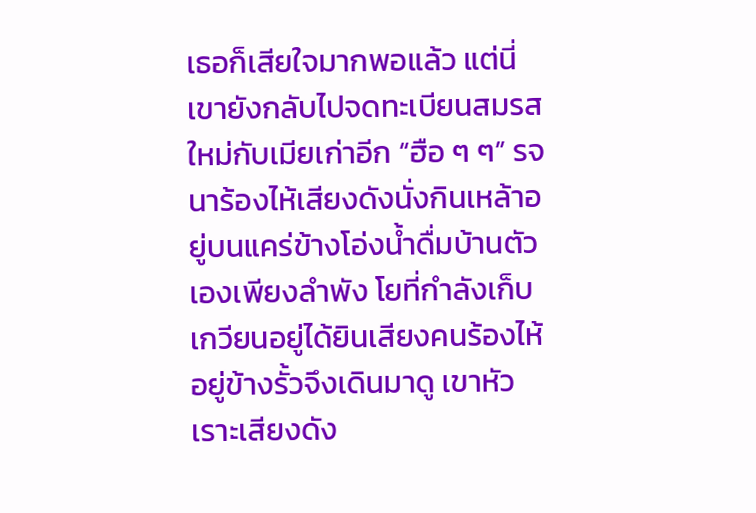เธอก็เสียใจมากพอแล้ว แต่นี่เขายังกลับไปจดทะเบียนสมรสใหม่กับเมียเก่าอีก “ฮือ ๆ ๆ” รจนาร้องไห้เสียงดังนั่งกินเหล้าอยู่บนแคร่ข้างโอ่งน้ำดื่มบ้านตัวเองเพียงลำพัง โยที่กำลังเก็บเกวียนอยู่ได้ยินเสียงคนร้องไห้อยู่ข้างรั้วจึงเดินมาดู เขาหัวเราะเสียงดัง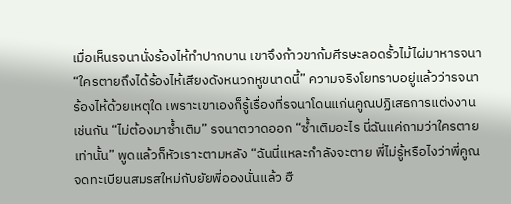เมื่อเห็นรจนานั่งร้องไห้ทำปากบาน เขาจึงก้าวขาก้มศีรษะลอดรั้วไม้ไผ่มาหารจนา “ใครตายถึงได้ร้องไห้เสียงดังหนวกหูขนาดนี้” ความจริงโยทราบอยู่แล้วว่ารจนาร้องไห้ด้วยเหตุใด เพราะเขาเองก็รู้เรื่องที่รจนาโดนแก่นคูณปฏิเสธการแต่งงานเช่นกัน “ไม่ต้องมาซ้ำเติม” รจนาตวาดออก “ซ้ำเติมอะไร นี่ฉันแค่ถามว่าใครตายเท่านั้น” พูดแล้วก็หัวเราะตามหลัง “ฉันนี่แหละกำลังจะตาย พี่ไม่รู้หรือไงว่าพี่คูณจดทะเบียนสมรสใหม่กับยัยพี่อองนั่นแล้ว ฮื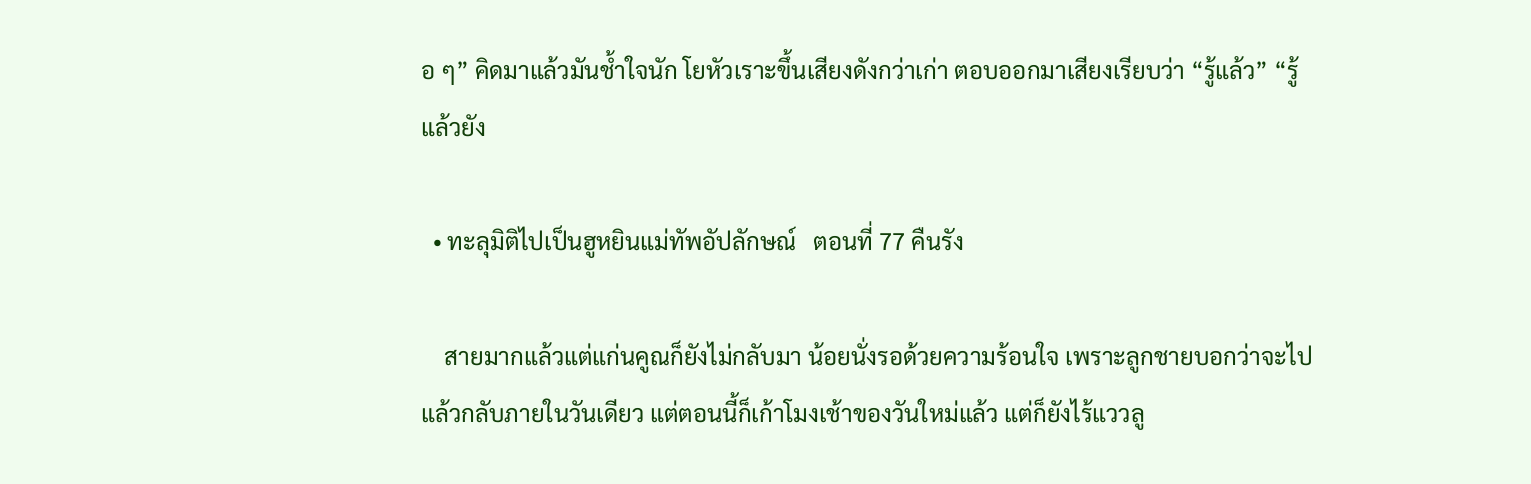อ ๆ” คิดมาแล้วมันช้ำใจนัก โยหัวเราะขึ้นเสียงดังกว่าเก่า ตอบออกมาเสียงเรียบว่า “รู้แล้ว” “รู้แล้วยัง

  • ทะลุมิติไปเป็นฮูหยินแม่ทัพอัปลักษณ์   ตอนที่ 77 คืนรัง

    สายมากแล้วแต่แก่นคูณก็ยังไม่กลับมา น้อยนั่งรอด้วยความร้อนใจ เพราะลูกชายบอกว่าจะไปแล้วกลับภายในวันเดียว แต่ตอนนี้ก็เก้าโมงเช้าของวันใหม่แล้ว แต่ก็ยังไร้แววลู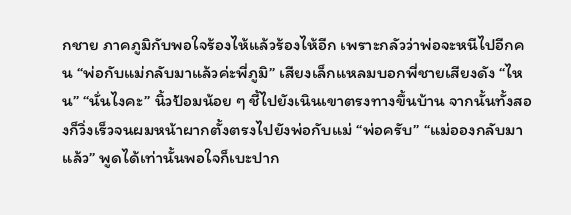กชาย ภาคภูมิกับพอใจร้องไห้แล้วร้องไห้อีก เพราะกลัวว่าพ่อจะหนีไปอีกคน “พ่อกับแม่กลับมาแล้วค่ะพี่ภูมิ” เสียงเล็กแหลมบอกพี่ชายเสียงดัง “ไหน” “นั่นไงคะ” นิ้วป้อมน้อย ๆ ชี้ไปยังเนินเขาตรงทางขึ้นบ้าน จากนั้นทั้งสองก็วิ่งเร็วจนผมหน้าผากตั้งตรงไปยังพ่อกับแม่ “พ่อครับ” “แม่อองกลับมาแล้ว” พูดได้เท่านั้นพอใจก็เบะปาก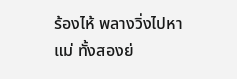ร้องไห้ พลางวิ่งไปหาแม่ ทั้งสองย่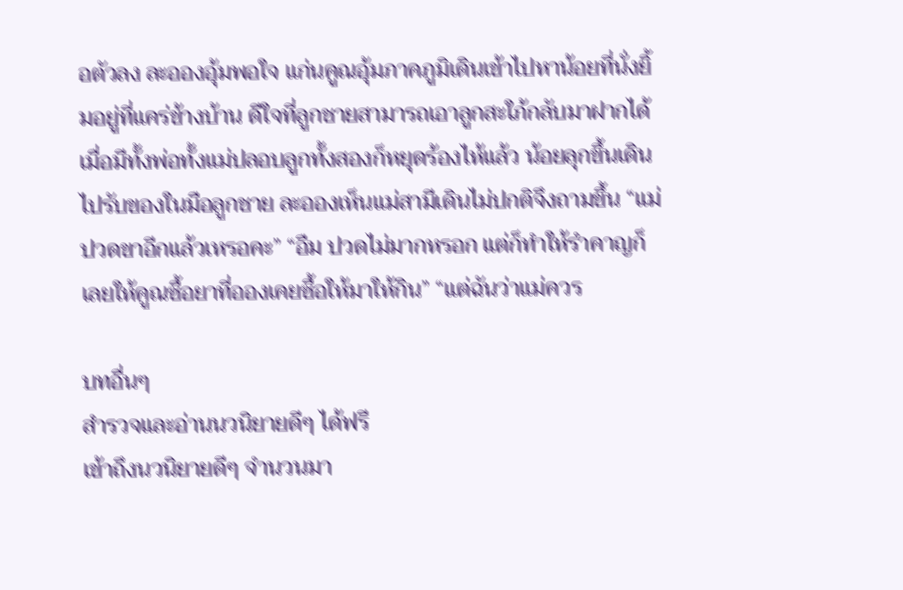อตัวลง ละอองอุ้มพอใจ แก่นคูณอุ้มภาคภูมิเดินเข้าไปหาน้อยที่นั่งยิ้มอยู่ที่แคร่ข้างบ้าน ดีใจที่ลูกชายสามารถเอาลูกสะใภ้กลับมาฝากได้ เมื่อมีทั้งพ่อทั้งแม่ปลอบลูกทั้งสองก็หยุดร้องไห้แล้ว น้อยลุกขึ้นเดินไปรับของในมือลูกชาย ละอองเห็นแม่สามีเดินไม่ปกติจึงถามขึ้น “แม่ปวดขาอีกแล้วเหรอคะ” “อืม ปวดไม่มากหรอก แต่ก็ทำให้รำคาญก็เลยให้คูณซื้อยาที่อองเคยซื้อให้มาให้กิน” “แต่ฉันว่าแม่ควร

บทอื่นๆ
สำรวจและอ่านนวนิยายดีๆ ได้ฟรี
เข้าถึงนวนิยายดีๆ จำนวนมา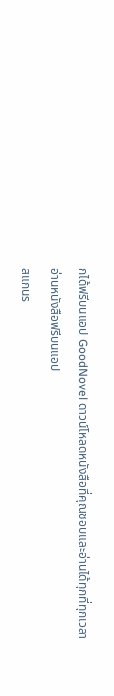กได้ฟรีบนแอป GoodNovel ดาวน์โหลดหนังสือที่คุณชอบและอ่านได้ทุกที่ทุกเวลา
อ่านหนังสือฟรีบนแอป
สแกนร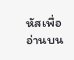หัสเพื่ออ่านบน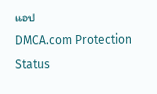แอป
DMCA.com Protection Status